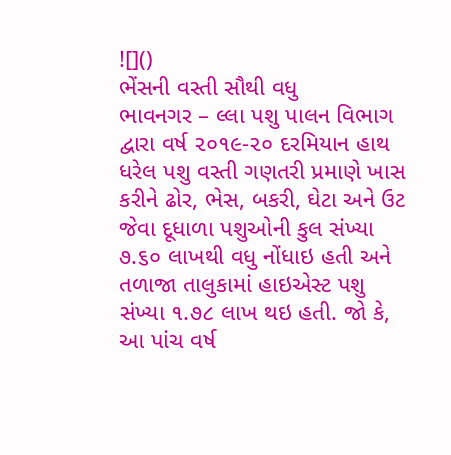![]()
ભેંસની વસ્તી સૌથી વધુ
ભાવનગર – લ્લા પશુ પાલન વિભાગ દ્વારા વર્ષ ૨૦૧૯-૨૦ દરમિયાન હાથ ધરેલ પશુ વસ્તી ગણતરી પ્રમાણે ખાસ કરીને ઢોર, ભેસ, બકરી, ઘેટા અને ઉટ જેવા દૂધાળા પશુઓની કુલ સંખ્યા ૭.૬૦ લાખથી વધુ નોંધાઇ હતી અને તળાજા તાલુકામાં હાઇએસ્ટ પશુ સંખ્યા ૧.૭૮ લાખ થઇ હતી. જો કે, આ પાંચ વર્ષ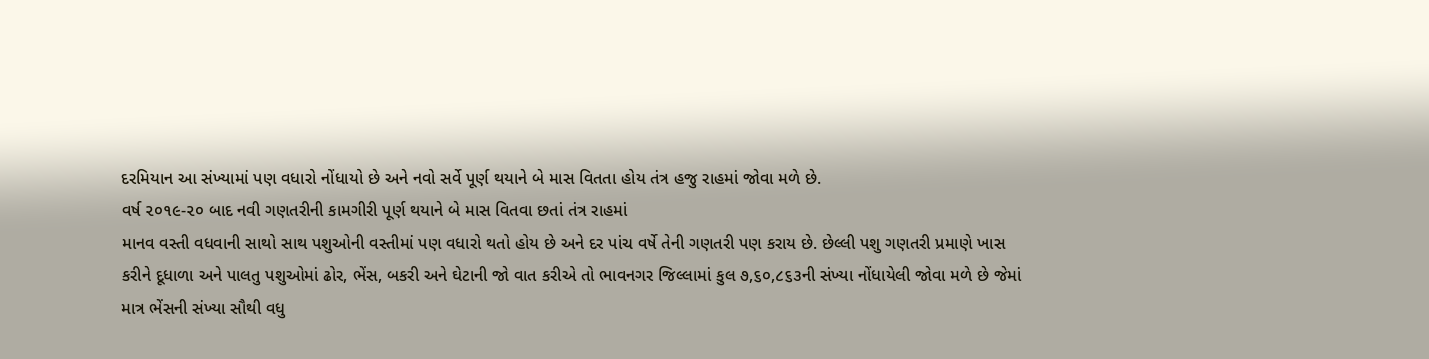દરમિયાન આ સંખ્યામાં પણ વધારો નોંધાયો છે અને નવો સર્વે પૂર્ણ થયાને બે માસ વિતતા હોય તંત્ર હજુ રાહમાં જોવા મળે છે.
વર્ષ ૨૦૧૯-૨૦ બાદ નવી ગણતરીની કામગીરી પૂર્ણ થયાને બે માસ વિતવા છતાં તંત્ર રાહમાં
માનવ વસ્તી વધવાની સાથો સાથ પશુઓની વસ્તીમાં પણ વધારો થતો હોય છે અને દર પાંચ વર્ષે તેની ગણતરી પણ કરાય છે. છેલ્લી પશુ ગણતરી પ્રમાણે ખાસ કરીને દૂધાળા અને પાલતુ પશુઓમાં ઢોર, ભેંસ, બકરી અને ઘેટાની જો વાત કરીએ તો ભાવનગર જિલ્લામાં કુલ ૭,૬૦,૮૬૩ની સંખ્યા નોંધાયેલી જોવા મળે છે જેમાં માત્ર ભેંસની સંખ્યા સૌથી વધુ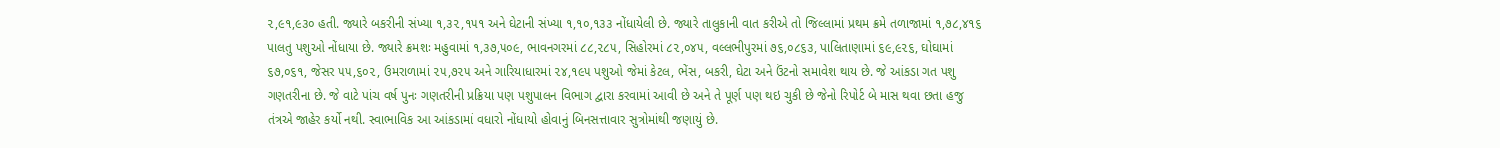૨,૯૧,૯૩૦ હતી. જ્યારે બકરીની સંખ્યા ૧,૩૨,૧૫૧ અને ઘેટાની સંખ્યા ૧,૧૦,૧૩૩ નોંધાયેલી છે. જ્યારે તાલુકાની વાત કરીએ તો જિલ્લામાં પ્રથમ ક્રમે તળાજામાં ૧,૭૮,૪૧૬ પાલતુ પશુઓ નોંધાયા છે. જ્યારે ક્રમશઃ મહુવામાં ૧,૩૭,૫૦૯, ભાવનગરમાં ૮૮,૨૮૫, સિહોરમાં ૮૨,૦૪૫, વલ્લભીપુરમાં ૭૬,૦૮૬૩, પાલિતાણામાં ૬૯,૯૨૬, ઘોઘામાં ૬૭,૦૬૧, જેસર ૫૫,૬૦૨, ઉમરાળામાં ૨૫,૭૨૫ અને ગારિયાધારમાં ૨૪,૧૯૫ પશુઓ જેમાં કેટલ, ભેંસ, બકરી, ઘેટા અને ઉંટનો સમાવેશ થાય છે. જે આંકડા ગત પશુ ગણતરીના છે. જે વાટે પાંચ વર્ષ પુનઃ ગણતરીની પ્રક્રિયા પણ પશુપાલન વિભાગ દ્વારા કરવામાં આવી છે અને તે પૂર્ણ પણ થઇ ચુકી છે જેનો રિપોર્ટ બે માસ થવા છતા હજુ તંત્રએ જાહેર કર્યો નથી. સ્વાભાવિક આ આંકડામાં વધારો નોંધાયો હોવાનું બિનસત્તાવાર સુત્રોમાંથી જણાયું છે.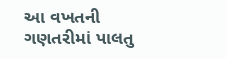આ વખતની ગણતરીમાં પાલતુ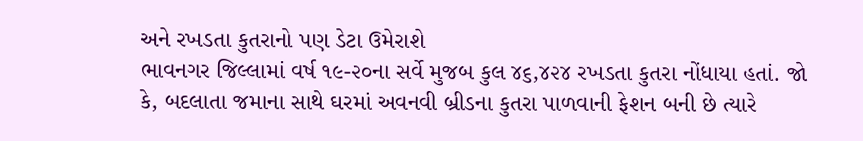અને રખડતા કુતરાનો પણ ડેટા ઉમેરાશે
ભાવનગર જિલ્લામાં વર્ષ ૧૯-૨૦ના સર્વે મુજબ કુલ ૪૬,૪૨૪ રખડતા કુતરા નોંધાયા હતાં. જો કે, બદલાતા જમાના સાથે ઘરમાં અવનવી બ્રીડના કુતરા પાળવાની ફેશન બની છે ત્યારે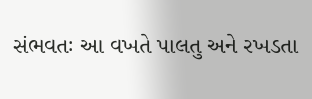સંભવતઃ આ વખતે પાલતુ અને રખડતા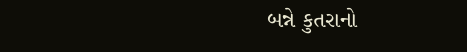બન્ને કુતરાનો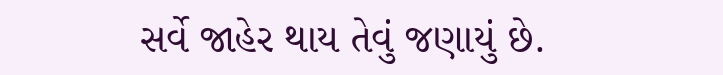સર્વે જાહેર થાય તેવું જણાયું છે.